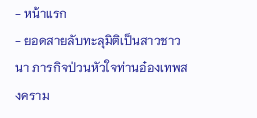- หน้าแรก
- ยอดสายลับทะลุมิติเป็นสาวชาวนา ภารกิจป่วนหัวใจท่านอ๋องเทพสงคราม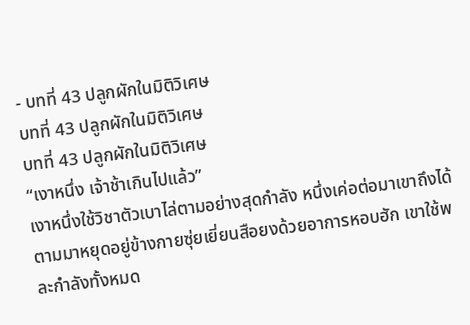- บทที่ 43 ปลูกผักในมิติวิเศษ
บทที่ 43 ปลูกผักในมิติวิเศษ
บทที่ 43 ปลูกผักในมิติวิเศษ
“เงาหนึ่ง เจ้าช้าเกินไปแล้ว”
เงาหนึ่งใช้วิชาตัวเบาไล่ตามอย่างสุดกำลัง หนึ่งเค่อต่อมาเขาถึงได้ตามมาหยุดอยู่ข้างกายซุ่ยเยี่ยนสือยงด้วยอาการหอบฮัก เขาใช้พละกำลังทั้งหมด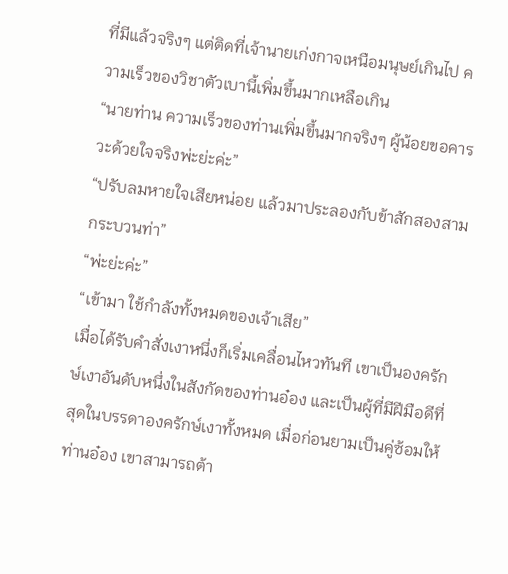ที่มีแล้วจริงๆ แต่ติดที่เจ้านายเก่งกาจเหนือมนุษย์เกินไป ความเร็วของวิชาตัวเบานี้เพิ่มขึ้นมากเหลือเกิน
“นายท่าน ความเร็วของท่านเพิ่มขึ้นมากจริงๆ ผู้น้อยขอคารวะด้วยใจจริงพ่ะย่ะค่ะ”
“ปรับลมหายใจเสียหน่อย แล้วมาประลองกับข้าสักสองสามกระบวนท่า”
“พ่ะย่ะค่ะ”
“เข้ามา ใช้กำลังทั้งหมดของเจ้าเสีย”
เมื่อได้รับคำสั่งเงาหนึ่งก็เริ่มเคลื่อนไหวทันที เขาเป็นองครักษ์เงาอันดับหนึ่งในสังกัดของท่านอ๋อง และเป็นผู้ที่มีฝีมือดีที่สุดในบรรดาองครักษ์เงาทั้งหมด เมื่อก่อนยามเป็นคู่ซ้อมให้ท่านอ๋อง เขาสามารถต้า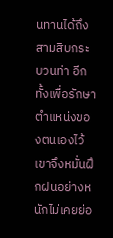นทานได้ถึงสามสิบกระบวนท่า อีกทั้งเพื่อรักษาตำแหน่งของตนเองไว้ เขาจึงหมั่นฝึกฝนอย่างหนักไม่เคยย่อ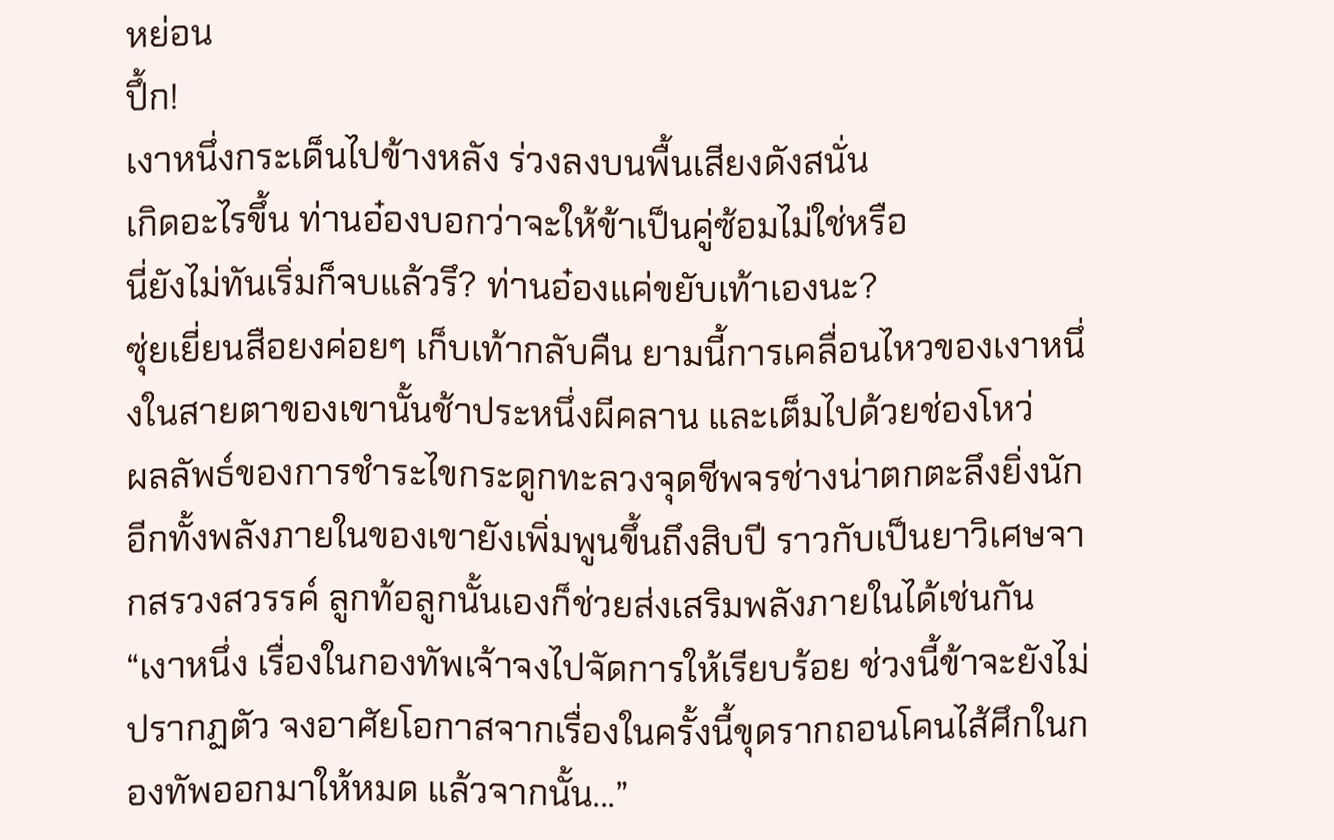หย่อน
ปึ้ก!
เงาหนึ่งกระเด็นไปข้างหลัง ร่วงลงบนพื้นเสียงดังสนั่น
เกิดอะไรขึ้น ท่านอ๋องบอกว่าจะให้ข้าเป็นคู่ซ้อมไม่ใช่หรือ
นี่ยังไม่ทันเริ่มก็จบแล้วรึ? ท่านอ๋องแค่ขยับเท้าเองนะ?
ซุ่ยเยี่ยนสือยงค่อยๆ เก็บเท้ากลับคืน ยามนี้การเคลื่อนไหวของเงาหนึ่งในสายตาของเขานั้นช้าประหนึ่งผีคลาน และเต็มไปด้วยช่องโหว่
ผลลัพธ์ของการชำระไขกระดูกทะลวงจุดชีพจรช่างน่าตกตะลึงยิ่งนัก อีกทั้งพลังภายในของเขายังเพิ่มพูนขึ้นถึงสิบปี ราวกับเป็นยาวิเศษจากสรวงสวรรค์ ลูกท้อลูกนั้นเองก็ช่วยส่งเสริมพลังภายในได้เช่นกัน
“เงาหนึ่ง เรื่องในกองทัพเจ้าจงไปจัดการให้เรียบร้อย ช่วงนี้ข้าจะยังไม่ปรากฏตัว จงอาศัยโอกาสจากเรื่องในครั้งนี้ขุดรากถอนโคนไส้ศึกในกองทัพออกมาให้หมด แล้วจากนั้น...”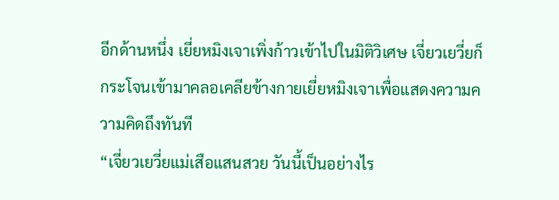อีกด้านหนึ่ง เยี่ยหมิงเจาเพิ่งก้าวเข้าไปในมิติวิเศษ เจี่ยวเยวี่ยก็กระโจนเข้ามาคลอเคลียข้างกายเยี่ยหมิงเจาเพื่อแสดงความความคิดถึงทันที
“เจี่ยวเยวี่ยแม่เสือแสนสวย วันนี้เป็นอย่างไร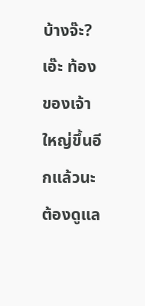บ้างจ๊ะ? เอ๊ะ ท้องของเจ้าใหญ่ขึ้นอีกแล้วนะ ต้องดูแล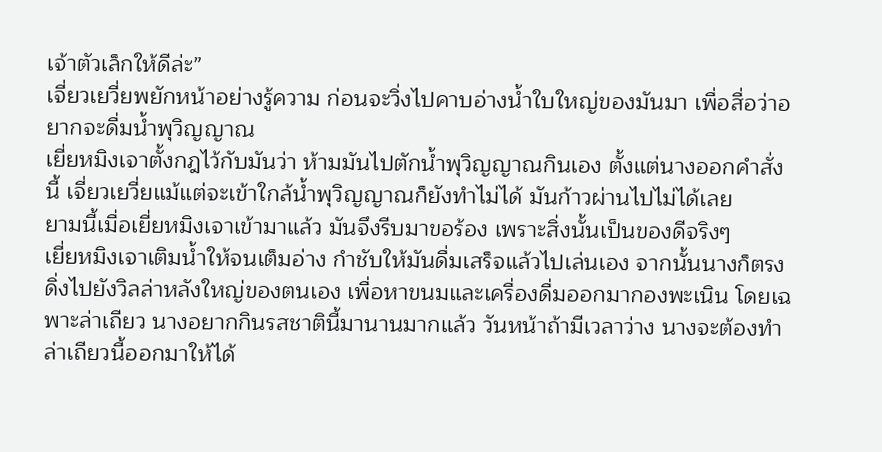เจ้าตัวเล็กให้ดีล่ะ”
เจี่ยวเยวี่ยพยักหน้าอย่างรู้ความ ก่อนจะวิ่งไปคาบอ่างน้ำใบใหญ่ของมันมา เพื่อสื่อว่าอยากจะดื่มน้ำพุวิญญาณ
เยี่ยหมิงเจาตั้งกฎไว้กับมันว่า ห้ามมันไปตักน้ำพุวิญญาณกินเอง ตั้งแต่นางออกคำสั่งนี้ เจี่ยวเยวี่ยแม้แต่จะเข้าใกล้น้ำพุวิญญาณก็ยังทำไม่ได้ มันก้าวผ่านไปไม่ได้เลย
ยามนี้เมื่อเยี่ยหมิงเจาเข้ามาแล้ว มันจึงรีบมาขอร้อง เพราะสิ่งนั้นเป็นของดีจริงๆ
เยี่ยหมิงเจาเติมน้ำให้จนเต็มอ่าง กำชับให้มันดื่มเสร็จแล้วไปเล่นเอง จากนั้นนางก็ตรงดิ่งไปยังวิลล่าหลังใหญ่ของตนเอง เพื่อหาขนมและเครื่องดื่มออกมากองพะเนิน โดยเฉพาะล่าเถียว นางอยากกินรสชาตินี้มานานมากแล้ว วันหน้าถ้ามีเวลาว่าง นางจะต้องทำล่าเถียวนี้ออกมาให้ได้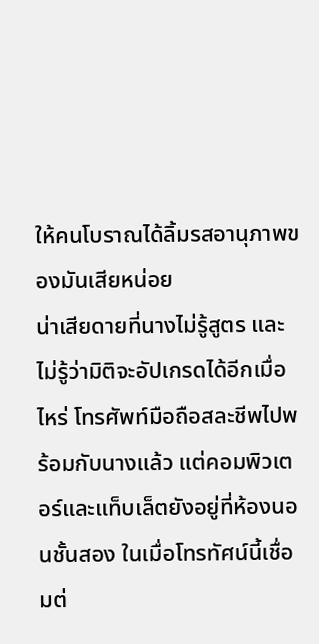ให้คนโบราณได้ลิ้มรสอานุภาพของมันเสียหน่อย
น่าเสียดายที่นางไม่รู้สูตร และไม่รู้ว่ามิติจะอัปเกรดได้อีกเมื่อไหร่ โทรศัพท์มือถือสละชีพไปพร้อมกับนางแล้ว แต่คอมพิวเตอร์และแท็บเล็ตยังอยู่ที่ห้องนอนชั้นสอง ในเมื่อโทรทัศน์นี้เชื่อมต่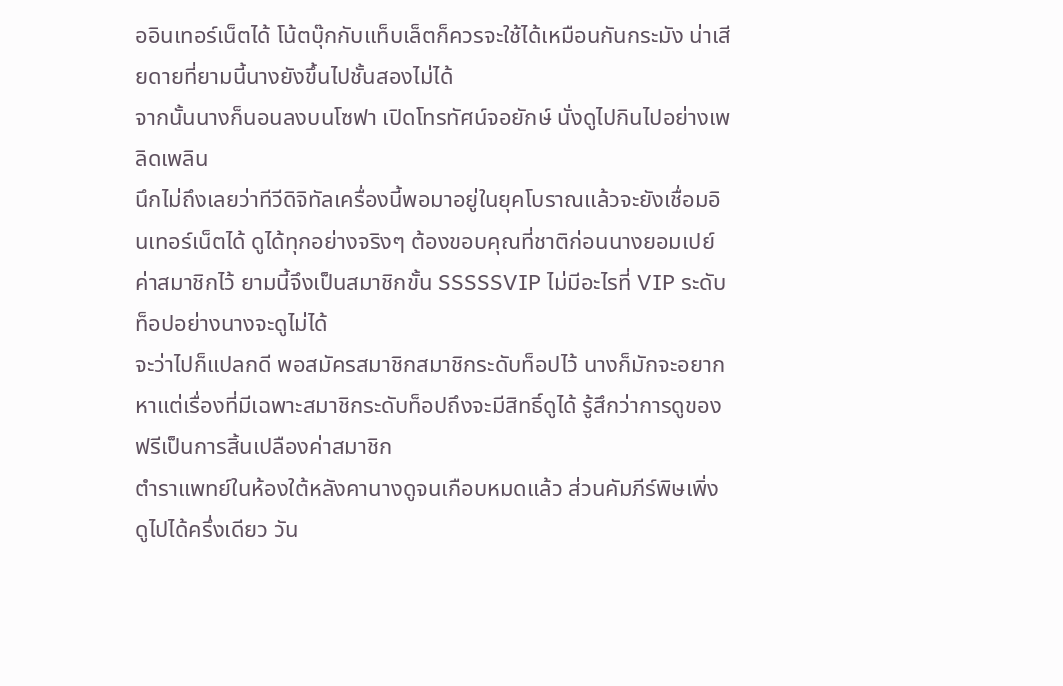ออินเทอร์เน็ตได้ โน้ตบุ๊กกับแท็บเล็ตก็ควรจะใช้ได้เหมือนกันกระมัง น่าเสียดายที่ยามนี้นางยังขึ้นไปชั้นสองไม่ได้
จากนั้นนางก็นอนลงบนโซฟา เปิดโทรทัศน์จอยักษ์ นั่งดูไปกินไปอย่างเพลิดเพลิน
นึกไม่ถึงเลยว่าทีวีดิจิทัลเครื่องนี้พอมาอยู่ในยุคโบราณแล้วจะยังเชื่อมอินเทอร์เน็ตได้ ดูได้ทุกอย่างจริงๆ ต้องขอบคุณที่ชาติก่อนนางยอมเปย์ค่าสมาชิกไว้ ยามนี้จึงเป็นสมาชิกขั้น SSSSSVIP ไม่มีอะไรที่ VIP ระดับท็อปอย่างนางจะดูไม่ได้
จะว่าไปก็แปลกดี พอสมัครสมาชิกสมาชิกระดับท็อปไว้ นางก็มักจะอยากหาแต่เรื่องที่มีเฉพาะสมาชิกระดับท็อปถึงจะมีสิทธิ์ดูได้ รู้สึกว่าการดูของฟรีเป็นการสิ้นเปลืองค่าสมาชิก
ตำราแพทย์ในห้องใต้หลังคานางดูจนเกือบหมดแล้ว ส่วนคัมภีร์พิษเพิ่งดูไปได้ครึ่งเดียว วัน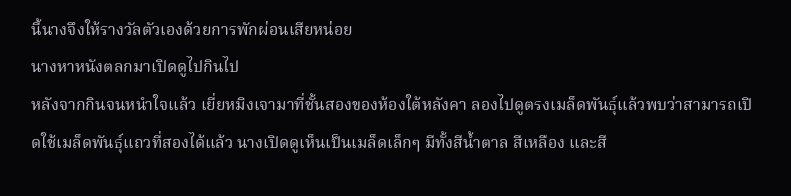นี้นางจึงให้รางวัลตัวเองด้วยการพักผ่อนเสียหน่อย
นางหาหนังตลกมาเปิดดูไปกินไป
หลังจากกินจนหนำใจแล้ว เยี่ยหมิงเจามาที่ชั้นสองของห้องใต้หลังคา ลองไปดูตรงเมล็ดพันธุ์แล้วพบว่าสามารถเปิดใช้เมล็ดพันธุ์แถวที่สองได้แล้ว นางเปิดดูเห็นเป็นเมล็ดเล็กๆ มีทั้งสีน้ำตาล สีเหลือง และสี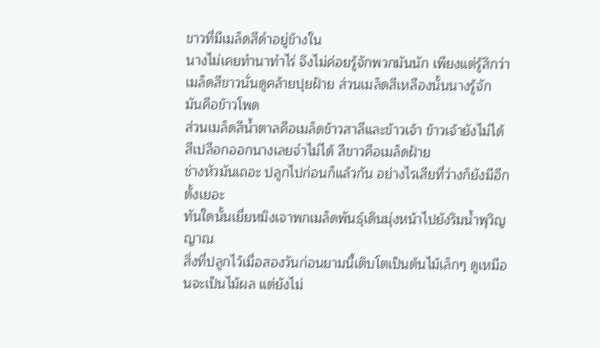ขาวที่มีเมล็ดสีดำอยู่ข้างใน
นางไม่เคยทำนาทำไร่ จึงไม่ค่อยรู้จักพวกมันนัก เพียงแต่รู้สึกว่าเมล็ดสีขาวนั่นดูคล้ายปุยฝ้าย ส่วนเมล็ดสีเหลืองนั้นนางรู้จัก มันคือข้าวโพด
ส่วนเมล็ดสีน้ำตาลคือเมล็ดข้าวสาลีและข้าวเจ้า ข้าวเจ้ายังไม่ได้สีเปลือกออกนางเลยจำไม่ได้ สีขาวคือเมล็ดฝ้าย
ช่างหัวมันเถอะ ปลูกไปก่อนก็แล้วกัน อย่างไรเสียที่ว่างก็ยังมีอีกตั้งเยอะ
ทันใดนั้นเยี่ยหมิงเจาพกเมล็ดพันธุ์เดินมุ่งหน้าไปยังริมน้ำพุวิญญาณ
สิ่งที่ปลูกไว้เมื่อสองวันก่อนยามนี้เติบโตเป็นต้นไม้เล็กๆ ดูเหมือนจะเป็นไม้ผล แต่ยังไม่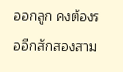ออกลูก คงต้องรออีกสักสองสาม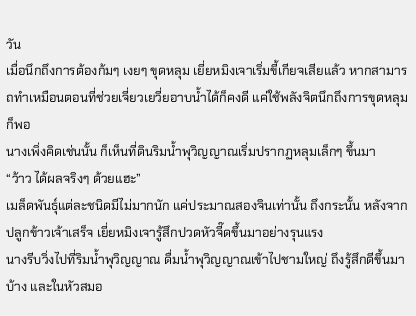วัน
เมื่อนึกถึงการต้องก้มๆ เงยๆ ขุดหลุม เยี่ยหมิงเจาเริ่มขี้เกียจเสียแล้ว หากสามารถทำเหมือนตอนที่ช่วยเจี่ยวเยวี่ยอาบน้ำได้ก็คงดี แค่ใช้พลังจิตนึกถึงการขุดหลุมก็พอ
นางเพิ่งคิดเช่นนั้น ก็เห็นที่ดินริมน้ำพุวิญญาณเริ่มปรากฏหลุมเล็กๆ ขึ้นมา
“ว้าว ได้ผลจริงๆ ด้วยแฮะ”
เมล็ดพันธุ์แต่ละชนิดมีไม่มากนัก แค่ประมาณสองจินเท่านั้น ถึงกระนั้น หลังจากปลูกข้าวเจ้าเสร็จ เยี่ยหมิงเจารู้สึกปวดหัวจี๊ดขึ้นมาอย่างรุนแรง
นางรีบวิ่งไปที่ริมน้ำพุวิญญาณ ดื่มน้ำพุวิญญาณเข้าไปชามใหญ่ ถึงรู้สึกดีขึ้นมาบ้าง และในหัวสมอ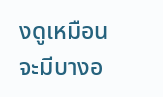งดูเหมือนจะมีบางอ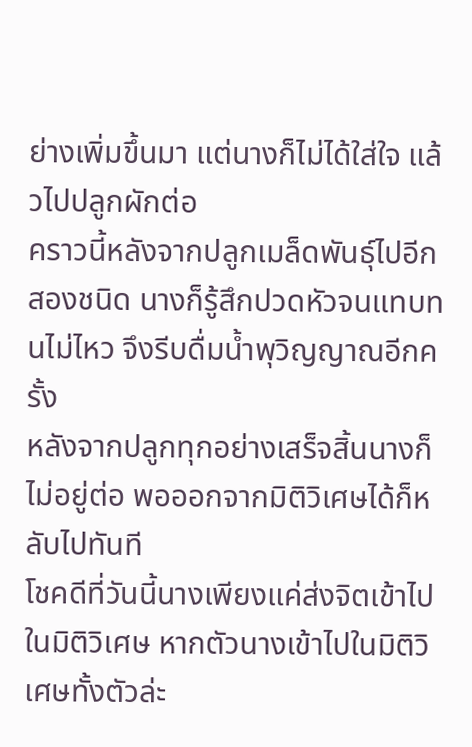ย่างเพิ่มขึ้นมา แต่นางก็ไม่ได้ใส่ใจ แล้วไปปลูกผักต่อ
คราวนี้หลังจากปลูกเมล็ดพันธุ์ไปอีกสองชนิด นางก็รู้สึกปวดหัวจนแทบทนไม่ไหว จึงรีบดื่มน้ำพุวิญญาณอีกครั้ง
หลังจากปลูกทุกอย่างเสร็จสิ้นนางก็ไม่อยู่ต่อ พอออกจากมิติวิเศษได้ก็หลับไปทันที
โชคดีที่วันนี้นางเพียงแค่ส่งจิตเข้าไปในมิติวิเศษ หากตัวนางเข้าไปในมิติวิเศษทั้งตัวล่ะ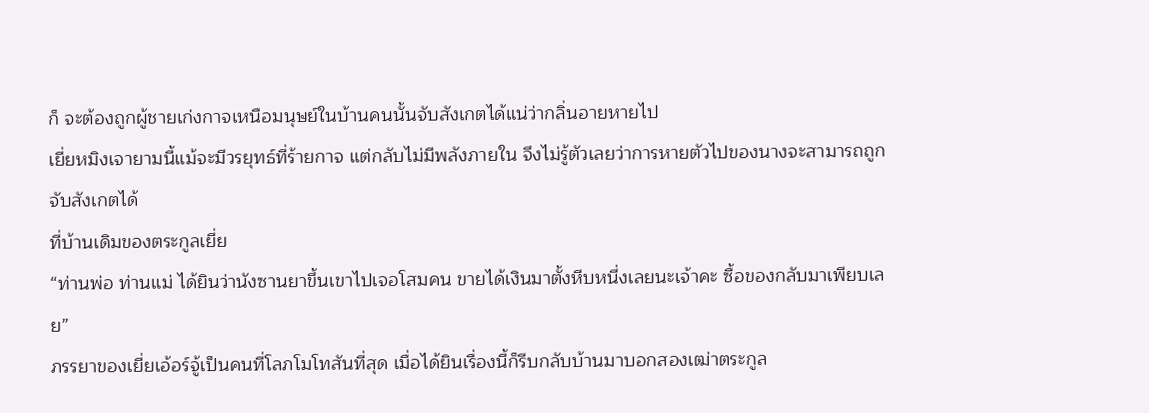ก็ จะต้องถูกผู้ชายเก่งกาจเหนือมนุษย์ในบ้านคนนั้นจับสังเกตได้แน่ว่ากลิ่นอายหายไป
เยี่ยหมิงเจายามนี้แม้จะมีวรยุทธ์ที่ร้ายกาจ แต่กลับไม่มีพลังภายใน จึงไม่รู้ตัวเลยว่าการหายตัวไปของนางจะสามารถถูกจับสังเกตได้
ที่บ้านเดิมของตระกูลเยี่ย
“ท่านพ่อ ท่านแม่ ได้ยินว่านังซานยาขึ้นเขาไปเจอโสมคน ขายได้เงินมาตั้งหีบหนึ่งเลยนะเจ้าคะ ซื้อของกลับมาเพียบเลย”
ภรรยาของเยี่ยเอ้อร์จู้เป็นคนที่โลภโมโทสันที่สุด เมื่อได้ยินเรื่องนี้ก็รีบกลับบ้านมาบอกสองเฒ่าตระกูล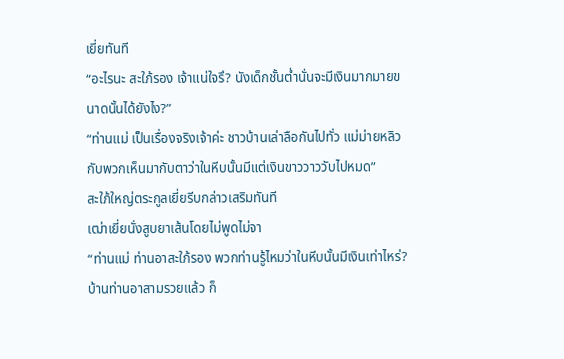เยี่ยทันที
“อะไรนะ สะใภ้รอง เจ้าแน่ใจรึ? นังเด็กชั้นต่ำนั่นจะมีเงินมากมายขนาดนั้นได้ยังไง?”
“ท่านแม่ เป็นเรื่องจริงเจ้าค่ะ ชาวบ้านเล่าลือกันไปทั่ว แม่ม่ายหลิวกับพวกเห็นมากับตาว่าในหีบนั้นมีแต่เงินขาววาววับไปหมด”
สะใภ้ใหญ่ตระกูลเยี่ยรีบกล่าวเสริมทันที
เฒ่าเยี่ยนั่งสูบยาเส้นโดยไม่พูดไม่จา
“ท่านแม่ ท่านอาสะใภ้รอง พวกท่านรู้ไหมว่าในหีบนั้นมีเงินเท่าไหร่? บ้านท่านอาสามรวยแล้ว ก็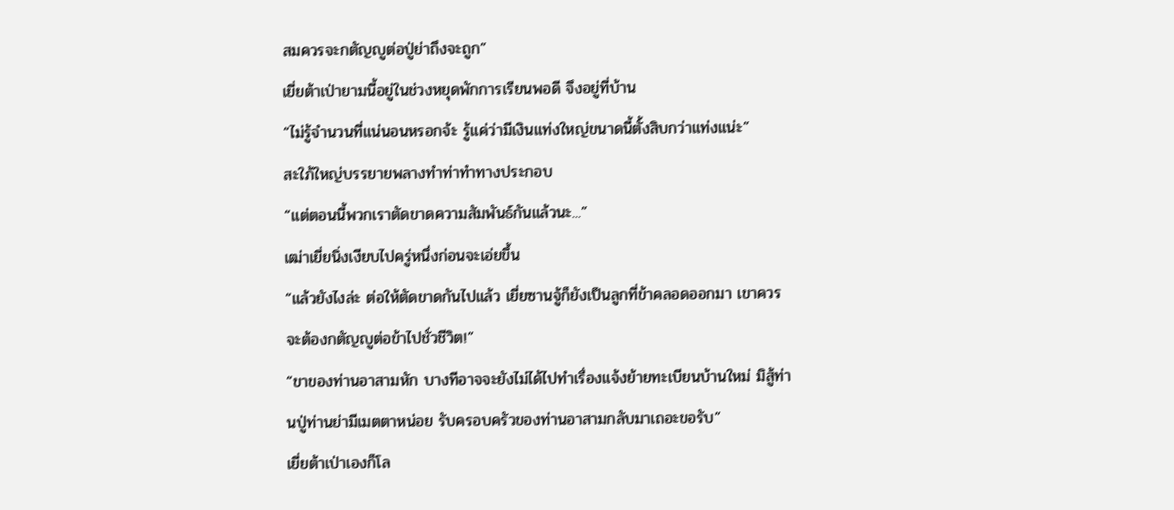สมควรจะกตัญญูต่อปู่ย่าถึงจะถูก”
เยี่ยต้าเป่ายามนี้อยู่ในช่วงหยุดพักการเรียนพอดี จึงอยู่ที่บ้าน
“ไม่รู้จำนวนที่แน่นอนหรอกจ้ะ รู้แค่ว่ามีเงินแท่งใหญ่ขนาดนี้ตั้งสิบกว่าแท่งแน่ะ”
สะใภ้ใหญ่บรรยายพลางทำท่าทำทางประกอบ
“แต่ตอนนี้พวกเราตัดขาดความสัมพันธ์กันแล้วนะ...”
เฒ่าเยี่ยนิ่งเงียบไปครู่หนึ่งก่อนจะเอ่ยขึ้น
“แล้วยังไงล่ะ ต่อให้ตัดขาดกันไปแล้ว เยี่ยซานจู้ก็ยังเป็นลูกที่ข้าคลอดออกมา เขาควรจะต้องกตัญญูต่อข้าไปชั่วชีวิต!”
“ขาของท่านอาสามหัก บางทีอาจจะยังไม่ได้ไปทำเรื่องแจ้งย้ายทะเบียนบ้านใหม่ มิสู้ท่านปู่ท่านย่ามีเมตตาหน่อย รับครอบครัวของท่านอาสามกลับมาเถอะขอรับ”
เยี่ยต้าเป่าเองก็โล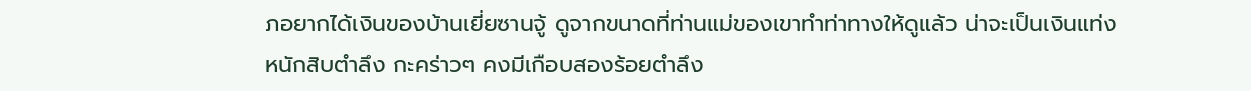ภอยากได้เงินของบ้านเยี่ยซานจู้ ดูจากขนาดที่ท่านแม่ของเขาทำท่าทางให้ดูแล้ว น่าจะเป็นเงินแท่งหนักสิบตำลึง กะคร่าวๆ คงมีเกือบสองร้อยตำลึง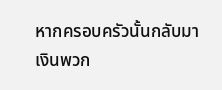หากครอบครัวนั้นกลับมา เงินพวก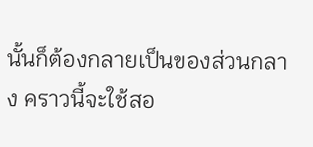นั้นก็ต้องกลายเป็นของส่วนกลาง คราวนี้จะใช้สอ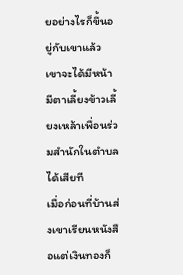ยอย่างไรก็ขึ้นอยู่กับเขาแล้ว เขาจะได้มีหน้ามีตาเลี้ยงข้าวเลี้ยงเหล้าเพื่อนร่วมสำนักในตำบลได้เสียที
เมื่อก่อนที่บ้านส่งเขาเรียนหนังสือแต่เงินทองก็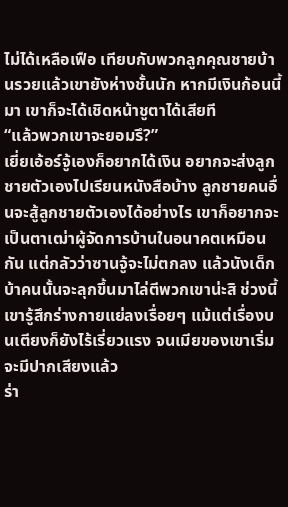ไม่ได้เหลือเฟือ เทียบกับพวกลูกคุณชายบ้านรวยแล้วเขายังห่างชั้นนัก หากมีเงินก้อนนี้มา เขาก็จะได้เชิดหน้าชูตาได้เสียที
“แล้วพวกเขาจะยอมรึ?”
เยี่ยเอ้อร์จู้เองก็อยากได้เงิน อยากจะส่งลูกชายตัวเองไปเรียนหนังสือบ้าง ลูกชายคนอื่นจะสู้ลูกชายตัวเองได้อย่างไร เขาก็อยากจะเป็นตาเฒ่าผู้จัดการบ้านในอนาคตเหมือนกัน แต่กลัวว่าซานจู้จะไม่ตกลง แล้วนังเด็กบ้าคนนั้นจะลุกขึ้นมาไล่ตีพวกเขาน่ะสิ ช่วงนี้เขารู้สึกร่างกายแย่ลงเรื่อยๆ แม้แต่เรื่องบนเตียงก็ยังไร้เรี่ยวแรง จนเมียของเขาเริ่มจะมีปากเสียงแล้ว
ร่า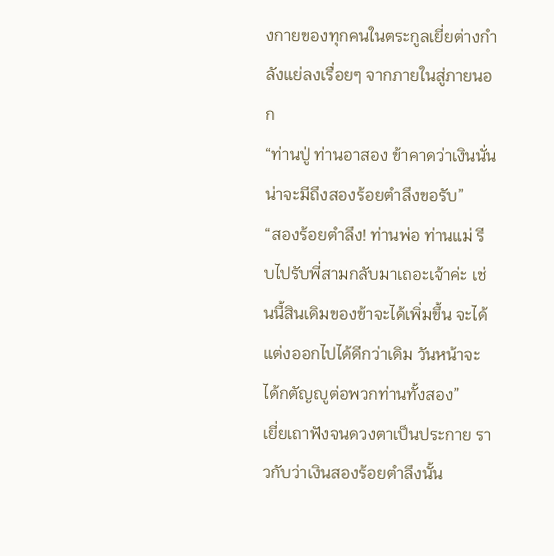งกายของทุกคนในตระกูลเยี่ยต่างกำลังแย่ลงเรื่อยๆ จากภายในสู่ภายนอก
“ท่านปู่ ท่านอาสอง ข้าคาดว่าเงินนั่นน่าจะมีถึงสองร้อยตำลึงขอรับ”
“สองร้อยตำลึง! ท่านพ่อ ท่านแม่ รีบไปรับพี่สามกลับมาเถอะเจ้าค่ะ เช่นนี้สินเดิมของข้าจะได้เพิ่มขึ้น จะได้แต่งออกไปได้ดีกว่าเดิม วันหน้าจะได้กตัญญูต่อพวกท่านทั้งสอง”
เยี่ยเถาฟังจนดวงตาเป็นประกาย ราวกับว่าเงินสองร้อยตำลึงนั้น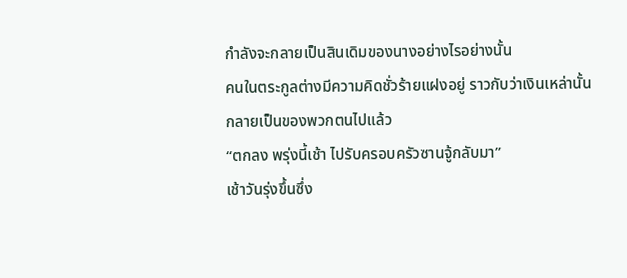กำลังจะกลายเป็นสินเดิมของนางอย่างไรอย่างนั้น
คนในตระกูลต่างมีความคิดชั่วร้ายแฝงอยู่ ราวกับว่าเงินเหล่านั้นกลายเป็นของพวกตนไปแล้ว
“ตกลง พรุ่งนี้เช้า ไปรับครอบครัวซานจู้กลับมา”
เช้าวันรุ่งขึ้นซึ่ง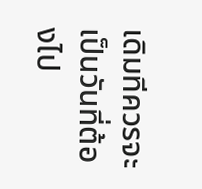เดิมทีควรจะเป็นวันที่ต้องไป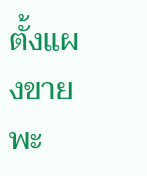ตั้งแผงขายพะ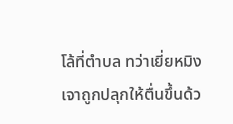โล้ที่ตำบล ทว่าเยี่ยหมิงเจาถูกปลุกให้ตื่นขึ้นด้ว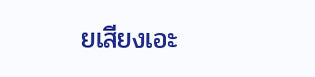ยเสียงเอะ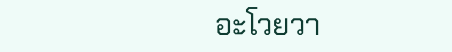อะโวยวา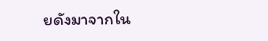ยดังมาจากใน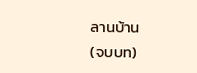ลานบ้าน
(จบบท)